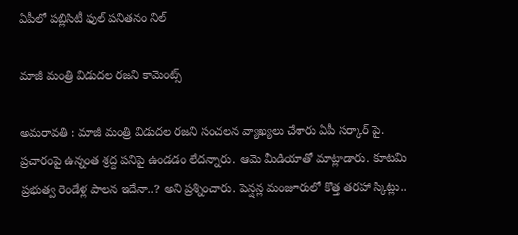ఏపీలో పబ్లిసిటీ ఫుల్ పనితనం నిల్

మాజీ మంత్రి విడుద‌ల ర‌జ‌ని కామెంట్స్

అమ‌రావ‌తి : మాజీ మంత్రి విడుద‌ల ర‌జ‌ని సంచ‌ల‌న వ్యాఖ్య‌లు చేశారు ఏపీ స‌ర్కార్ పై. ప్ర‌చారంపై ఉన్నంత శ్ర‌ద్ద ప‌నిపై ఉండ‌డం లేద‌న్నారు. ఆమె మీడియాతో మాట్లాడారు. కూటమి ప్రభుత్వ రెండేళ్ల పాలన ఇదేనా..? అని ప్ర‌శ్నించారు. పెన్షన్ల మంజూరులో కొత్త తరహా స్కిట్లు..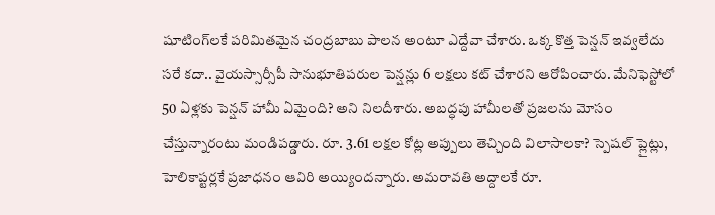షూటింగ్‌లకే పరిమితమైన చంద్రబాబు పాలన అంటూ ఎద్దేవా చేశారు. ఒక్క కొత్త పెన్షన్ ఇవ్వలేదు సరే కదా.. వైయస్సార్సీపీ సానుభూతిపరుల పెన్షన్లు 6 లక్షలు కట్ చేశార‌ని ఆరోపించారు. మేనిఫెస్టోలో 50 ఏళ్లకు పెన్షన్ హామీ ఏమైంది? అని నిల‌దీశారు. అబద్ధపు హామీలతో ప్రజలను మోసం చేస్తున్నారంటు మండిప‌డ్డారు. రూ. 3.61 లక్షల కోట్ల అప్పులు తెచ్చింది విలాసాలకా? స్పెషల్ ప్లైట్లు, హెలికాప్టర్లకే ప్రజాధనం ఆవిరి అయ్యింద‌న్నారు. అమరావతి అద్దాలకే రూ.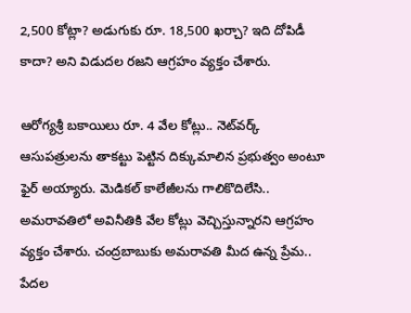2,500 కోట్లా? అడుగుకు రూ. 18,500 ఖర్చా? ఇది దోపిడీ కాదా? అని విడుద‌ల ర‌జ‌ని ఆగ్ర‌హం వ్య‌క్తం చేశారు.

ఆరోగ్యశ్రీ బకాయిలు రూ. 4 వేల కోట్లు.. నెట్‌వర్క్ ఆసుపత్రులను తాకట్టు పెట్టిన దిక్కుమాలిన ప్రభుత్వం అంటూ ఫైర్ అయ్యారు. మెడికల్ కాలేజీలను గాలికొదిలేసి.. అమరావతిలో అవినీతికి వేల కోట్లు వెచ్చిస్తున్నారని ఆగ్ర‌హం వ్యక్తం చేశారు. చంద్రబాబుకు అమరావతి మీద ఉన్న ప్రేమ.. పేదల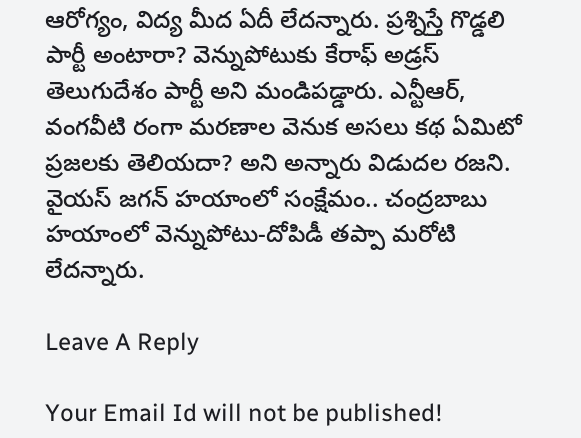ఆరోగ్యం, విద్య మీద ఏదీ లేద‌న్నారు. ప్రశ్నిస్తే గొడ్డలి పార్టీ అంటారా? వెన్నుపోటుకు కేరాఫ్ అడ్రస్ తెలుగుదేశం పార్టీ అని మండిప‌డ్డారు. ఎన్టీఆర్, వంగవీటి రంగా మరణాల వెనుక అసలు కథ ఏమిటో ప్రజలకు తెలియదా? అని అన్నారు విడుద‌ల ర‌జ‌ని. వైయస్ జగన్ హయాంలో సంక్షేమం.. చంద్రబాబు హయాంలో వెన్నుపోటు-దోపిడీ త‌ప్పా మ‌రోటి లేద‌న్నారు.

Leave A Reply

Your Email Id will not be published!